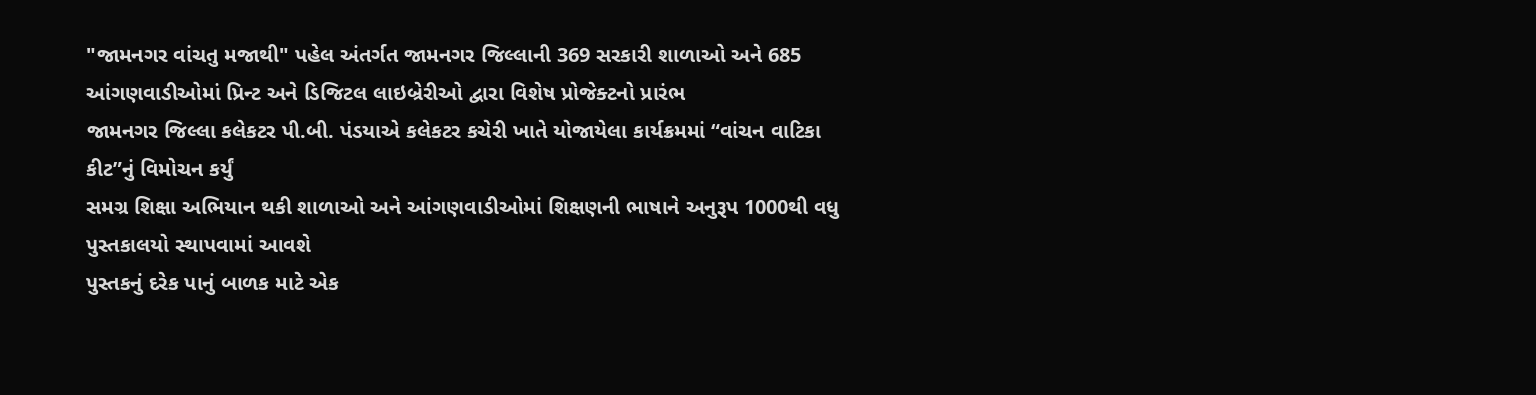"જામનગર વાંચતુ મજાથી" પહેલ અંતર્ગત જામનગર જિલ્લાની 369 સરકારી શાળાઓ અને 685 આંગણવાડીઓમાં પ્રિન્ટ અને ડિજિટલ લાઇબ્રેરીઓ દ્વારા વિશેષ પ્રોજેક્ટનો પ્રારંભ
જામનગર જિલ્લા કલેકટર પી.બી. પંડયાએ કલેકટર કચેરી ખાતે યોજાયેલા કાર્યક્રમમાં “વાંચન વાટિકા કીટ”નું વિમોચન કર્યું
સમગ્ર શિક્ષા અભિયાન થકી શાળાઓ અને આંગણવાડીઓમાં શિક્ષણની ભાષાને અનુરૂપ 1000થી વધુ પુસ્તકાલયો સ્થાપવામાં આવશે
પુસ્તકનું દરેક પાનું બાળક માટે એક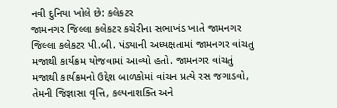નવી દુનિયા ખોલે છે: કલેકટર
જામનગર જિલ્લા કલેકટર કચેરીના સભાખંડ ખાતે જામનગર જિલ્લા કલેકટર પી.બી. પંડ્યાની અધ્યક્ષતામાં જામનગર વાંચતુ મજાથી કાર્યક્રમ યોજવામાં આવ્યો હતો. જામનગર વાંચતું મજાથી કાર્યક્રમનો ઉદ્દેશ બાળકોમાં વાંચન પ્રત્યે રસ જગાડવો, તેમની જિજ્ઞાસા વૃત્તિ, કલ્પનાશક્તિ અને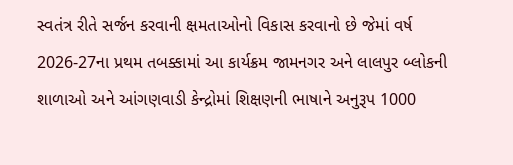સ્વતંત્ર રીતે સર્જન કરવાની ક્ષમતાઓનો વિકાસ કરવાનો છે જેમાં વર્ષ 2026-27ના પ્રથમ તબક્કામાં આ કાર્યક્રમ જામનગર અને લાલપુર બ્લોકની શાળાઓ અને આંગણવાડી કેન્દ્રોમાં શિક્ષણની ભાષાને અનુરૂપ 1000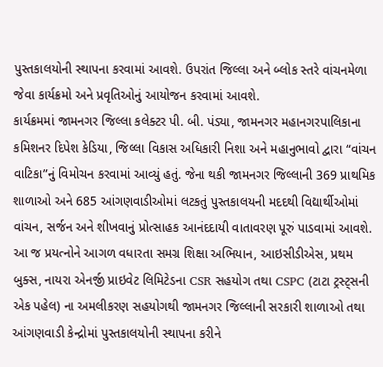પુસ્તકાલયોની સ્થાપના કરવામાં આવશે. ઉપરાંત જિલ્લા અને બ્લોક સ્તરે વાંચનમેળા જેવા કાર્યક્રમો અને પ્રવૃતિઓનું આયોજન કરવામાં આવશે.
કાર્યક્રમમાં જામનગર જિલ્લા કલેક્ટર પી. બી. પંડ્યા, જામનગર મહાનગરપાલિકાના કમિશનર દિપેશ કેડિયા, જિલ્લા વિકાસ અધિકારી નિશા અને મહાનુભાવો દ્વારા “વાંચન વાટિકા”નું વિમોચન કરવામાં આવ્યું હતું. જેના થકી જામનગર જિલ્લાની 369 પ્રાથમિક શાળાઓ અને 685 આંગણવાડીઓમાં લટકતું પુસ્તકાલયની મદદથી વિદ્યાર્થીઓમાં વાંચન, સર્જન અને શીખવાનું પ્રોત્સાહક આનંદદાયી વાતાવરણ પૂરું પાડવામાં આવશે.
આ જ પ્રયત્નોને આગળ વધારતા સમગ્ર શિક્ષા અભિયાન, આઇસીડીએસ, પ્રથમ બુક્સ, નાયરા એનર્જી પ્રાઇવેટ લિમિટેડના CSR સહયોગ તથા CSPC (ટાટા ટ્રસ્ટ્સની એક પહેલ) ના અમલીકરણ સહયોગથી જામનગર જિલ્લાની સરકારી શાળાઓ તથા આંગણવાડી કેન્દ્રોમાં પુસ્તકાલયોની સ્થાપના કરીને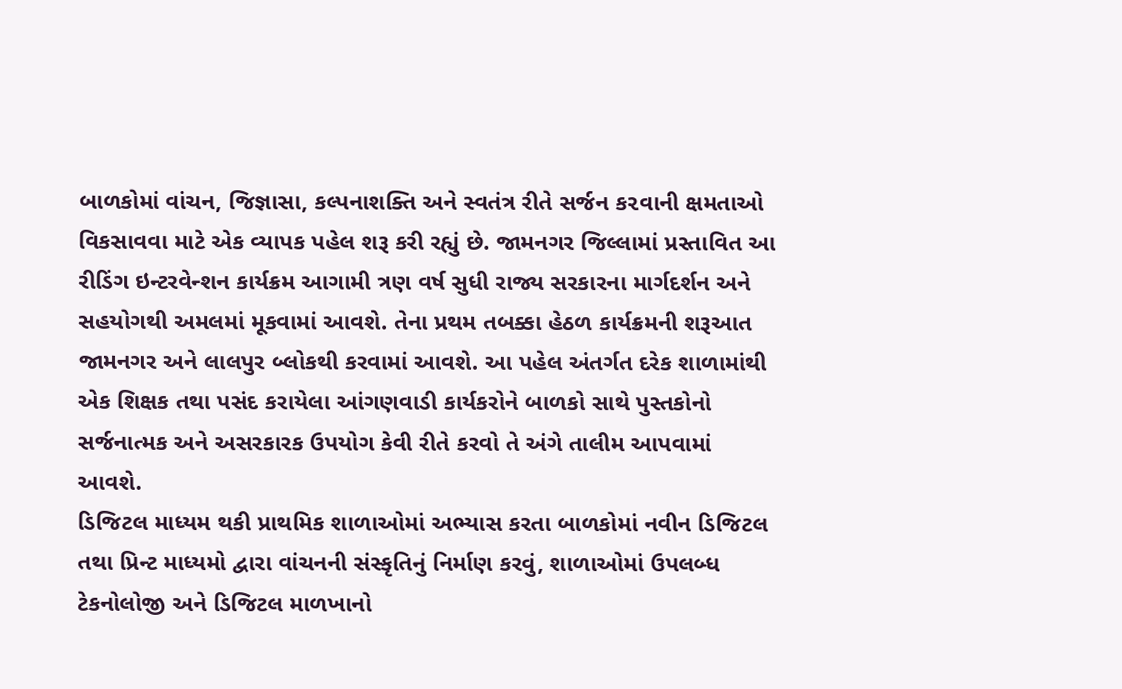બાળકોમાં વાંચન, જિજ્ઞાસા, કલ્પનાશક્તિ અને સ્વતંત્ર રીતે સર્જન ક૨વાની ક્ષમતાઓ વિકસાવવા માટે એક વ્યાપક પહેલ શરૂ કરી રહ્યું છે. જામનગર જિલ્લામાં પ્રસ્તાવિત આ રીડિંગ ઇન્ટરવેન્શન કાર્યક્રમ આગામી ત્રણ વર્ષ સુધી રાજ્ય સરકારના માર્ગદર્શન અને સહયોગથી અમલમાં મૂકવામાં આવશે. તેના પ્રથમ તબક્કા હેઠળ કાર્યક્રમની શરૂઆત જામનગર અને લાલપુર બ્લોકથી કરવામાં આવશે. આ પહેલ અંતર્ગત દરેક શાળામાંથી એક શિક્ષક તથા પસંદ કરાયેલા આંગણવાડી કાર્યકરોને બાળકો સાથે પુસ્તકોનો સર્જનાત્મક અને અસરકારક ઉપયોગ કેવી રીતે કરવો તે અંગે તાલીમ આપવામાં આવશે.
ડિજિટલ માધ્યમ થકી પ્રાથમિક શાળાઓમાં અભ્યાસ કરતા બાળકોમાં નવીન ડિજિટલ તથા પ્રિન્ટ માધ્યમો દ્વારા વાંચનની સંસ્કૃતિનું નિર્માણ કરવું, શાળાઓમાં ઉપલબ્ધ ટેકનોલોજી અને ડિજિટલ માળખાનો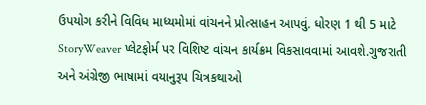ઉપયોગ કરીને વિવિધ માધ્યમોમાં વાંચનને પ્રોત્સાહન આપવું. ધોરણ 1 થી 5 માટે StoryWeaver પ્લેટફોર્મ પર વિશિષ્ટ વાંચન કાર્યક્રમ વિકસાવવામાં આવશે.ગુજરાતી અને અંગ્રેજી ભાષામાં વયાનુરૂપ ચિત્રકથાઓ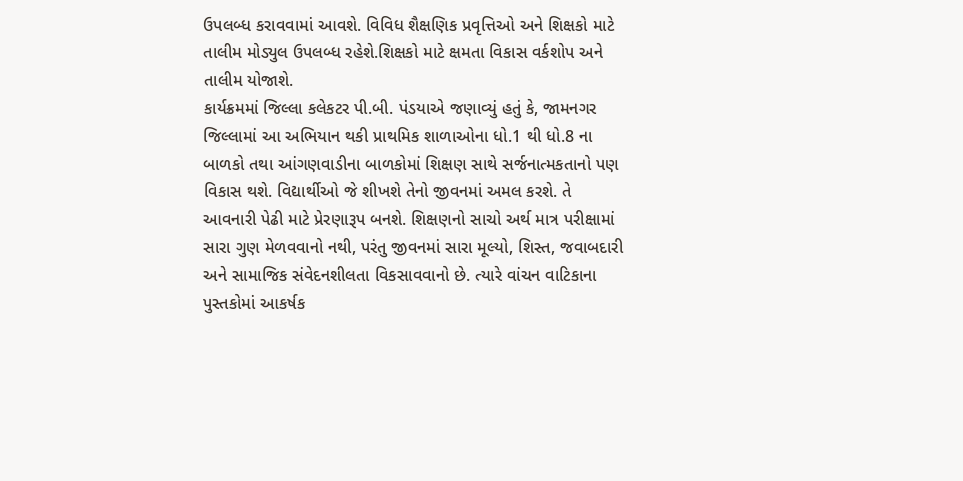ઉપલબ્ધ કરાવવામાં આવશે. વિવિધ શૈક્ષણિક પ્રવૃત્તિઓ અને શિક્ષકો માટે તાલીમ મોડ્યુલ ઉપલબ્ધ રહેશે.શિક્ષકો માટે ક્ષમતા વિકાસ વર્કશોપ અને તાલીમ યોજાશે.
કાર્યક્રમમાં જિલ્લા કલેકટર પી.બી. પંડયાએ જણાવ્યું હતું કે, જામનગર જિલ્લામાં આ અભિયાન થકી પ્રાથમિક શાળાઓના ધો.1 થી ધો.8 ના બાળકો તથા આંગણવાડીના બાળકોમાં શિક્ષણ સાથે સર્જનાત્મકતાનો પણ વિકાસ થશે. વિદ્યાર્થીઓ જે શીખશે તેનો જીવનમાં અમલ કરશે. તે આવનારી પેઢી માટે પ્રેરણારૂપ બનશે. શિક્ષણનો સાચો અર્થ માત્ર પરીક્ષામાં સારા ગુણ મેળવવાનો નથી, પરંતુ જીવનમાં સારા મૂલ્યો, શિસ્ત, જવાબદારી અને સામાજિક સંવેદનશીલતા વિકસાવવાનો છે. ત્યારે વાંચન વાટિકાના પુસ્તકોમાં આકર્ષક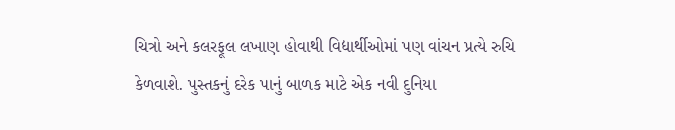ચિત્રો અને કલરફૂલ લખાણ હોવાથી વિદ્યાર્થીઓમાં પણ વાંચન પ્રત્યે રુચિ કેળવાશે. પુસ્તકનું દરેક પાનું બાળક માટે એક નવી દુનિયા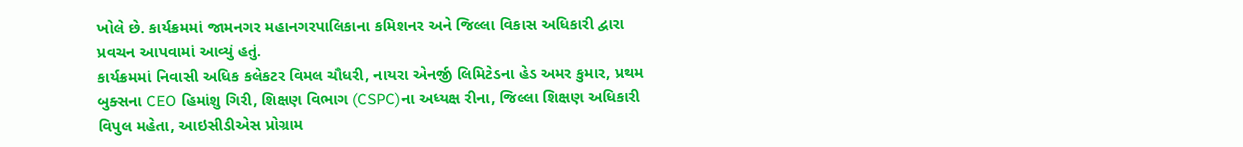ખોલે છે. કાર્યક્રમમાં જામનગર મહાનગરપાલિકાના કમિશનર અને જિલ્લા વિકાસ અધિકારી દ્વારા પ્રવચન આપવામાં આવ્યું હતું.
કાર્યક્રમમાં નિવાસી અધિક કલેકટર વિમલ ચૌધરી, નાયરા એનર્જી લિમિટેડના હેડ અમર કુમાર, પ્રથમ બુક્સના CEO હિમાંશુ ગિરી, શિક્ષણ વિભાગ (CSPC)ના અધ્યક્ષ રીના, જિલ્લા શિક્ષણ અધિકારી વિપુલ મહેતા, આઇસીડીએસ પ્રોગ્રામ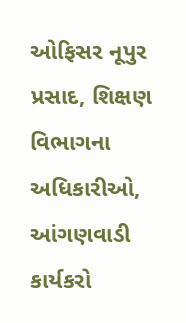ઓફિસર નૂપુર પ્રસાદ, શિક્ષણ વિભાગના અધિકારીઓ, આંગણવાડી કાર્યકરો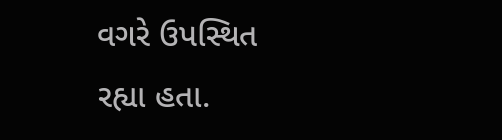વગરે ઉપસ્થિત રહ્યા હતા.